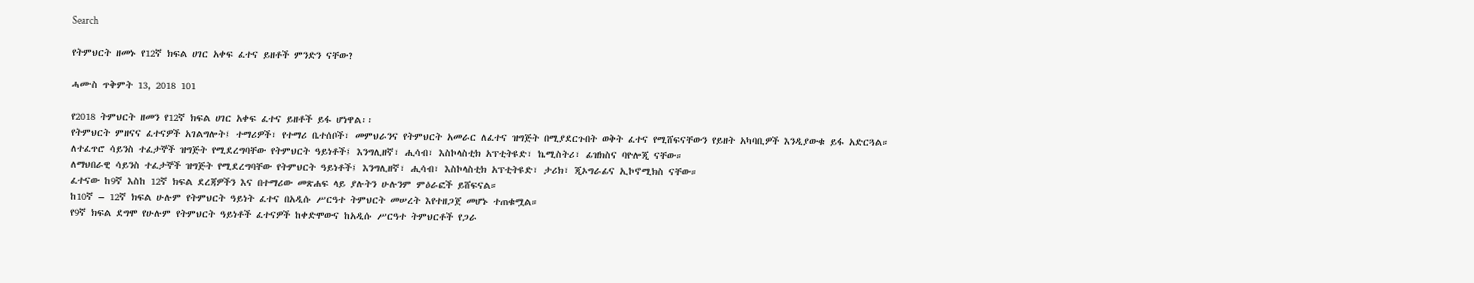Search

የትምህርት ዘመኑ የ12ኛ ክፍል ሀገር አቀፍ ፈተና ይዘቶች ምንድን ናቸው?

ሓሙስ ጥቅምት 13, 2018 101

የ2018 ትምህርት ዘመን የ12ኛ ክፍል ሀገር አቀፍ ፈተና ይዘቶች ይፋ ሆነዋል፡፡
የትምህርት ምዘናና ፈተናዎች አገልግሎት፤ ተማሪዎች፣ የተማሪ ቤተሰቦች፣ መምህራንና የትምህርት አመራር ለፈተና ዝግጅት በሚያደርጉበት ወቅት ፈተና የሚሸፍናቸውን የይዘት አካባቢዎች እንዲያውቁ ይፋ አድርጓል።
ለተፈጥሮ ሳይንስ ተፈታኞች ዝግጅት የሚደረግባቸው የትምህርት ዓይነቶች፤ እንግሊዘኛ፣ ሒሳብ፣ እስኮላስቲክ አፕቲትዩድ፣ ኬሚስትሪ፣ ፊዝክስና ባዮሎጂ ናቸው።
ለማህበራዊ ሳይንስ ተፈታኞች ዝግጅት የሚደረግባቸው የትምህርት ዓይነቶች፤ እንግሊዘኛ፣ ሒሳብ፣ እስኮላስቲክ አፕቲትዩድ፣ ታሪክ፣ ጂኦግራፊና ኢኮኖሚክስ ናቸው።
ፈተናው ከ9ኛ እስከ 12ኛ ክፍል ደረጃዎችን እና በተማሪው መጽሐፍ ላይ ያሉትን ሁሉንም ምዕራፎች ይሸፍናል።
ከ10ኛ – 12ኛ ክፍል ሁሉም የትምህርት ዓይነት ፈተና በአዲሱ ሥርዓተ ትምህርት መሠረት እየተዘጋጀ መሆኑ ተጠቁሟል።
የ9ኛ ክፍል ደግሞ የሁሉም የትምህርት ዓይነቶች ፈተናዎች ከቀድሞውና ከአዲሱ ሥርዓተ ትምህርቶች የጋራ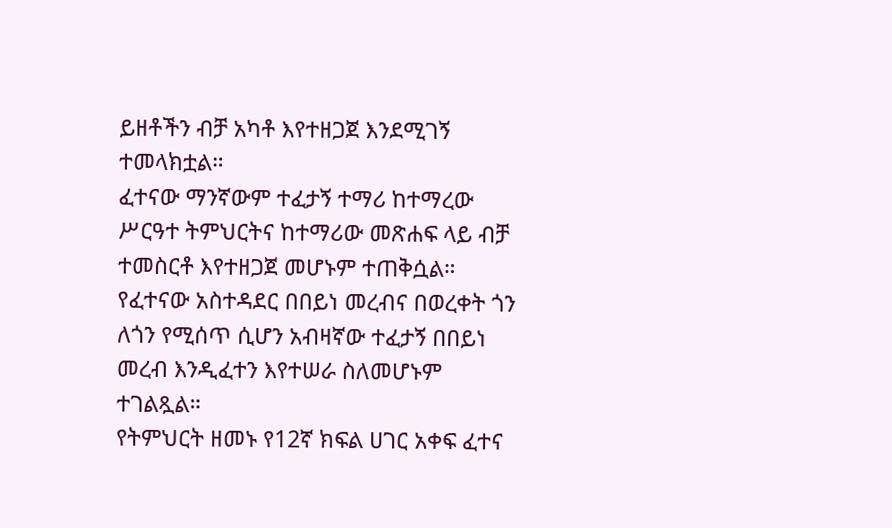ይዘቶችን ብቻ አካቶ እየተዘጋጀ እንደሚገኝ ተመላክቷል።
ፈተናው ማንኛውም ተፈታኝ ተማሪ ከተማረው ሥርዓተ ትምህርትና ከተማሪው መጽሐፍ ላይ ብቻ ተመስርቶ እየተዘጋጀ መሆኑም ተጠቅሷል።
የፈተናው አስተዳደር በበይነ መረብና በወረቀት ጎን ለጎን የሚሰጥ ሲሆን አብዛኛው ተፈታኝ በበይነ መረብ እንዲፈተን እየተሠራ ስለመሆኑም ተገልጿል።
የትምህርት ዘመኑ የ12ኛ ክፍል ሀገር አቀፍ ፈተና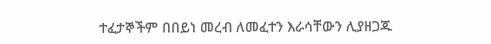ተፈታኞችም በበይነ መረብ ለመፈተን እራሳቸውን ሊያዘጋጁ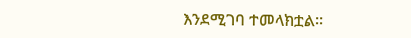እንደሚገባ ተመላክቷል።